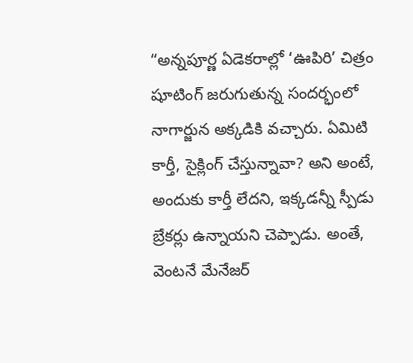“అన్నపూర్ణ ఏడెకరాల్లో ‘ఊపిరి’ చిత్రం షూటింగ్ జరుగుతున్న సందర్భంలో నాగార్జున అక్కడికి వచ్చారు. ఏమిటి కార్తీ, సైక్లింగ్ చేస్తున్నావా? అని అంటే, అందుకు కార్తీ లేదని, ఇక్కడన్నీ స్పీడు బ్రేకర్లు ఉన్నాయని చెప్పాడు. అంతే, వెంటనే మేనేజర్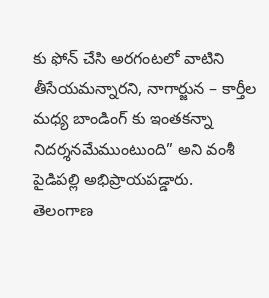కు ఫోన్ చేసి అరగంటలో వాటిని తీసేయమన్నారని, నాగార్జున – కార్తీల మధ్య బాండింగ్ కు ఇంతకన్నా నిదర్శనమేముంటుంది” అని వంశీ పైడిపల్లి అభిప్రాయపడ్డారు.
తెలంగాణ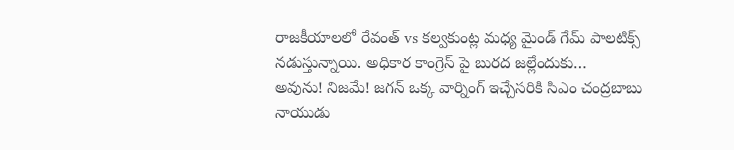రాజకీయాలలో రేవంత్ vs కల్వకుంట్ల మధ్య మైండ్ గేమ్ పాలటిక్స్ నడుస్తున్నాయి. అధికార కాంగ్రెస్ పై బురద జల్లేందుకు…
అవును! నిజమే! జగన్ ఒక్క వార్నింగ్ ఇచ్చేసరికి సిఎం చంద్రబాబు నాయుడు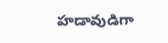హడావుడిగా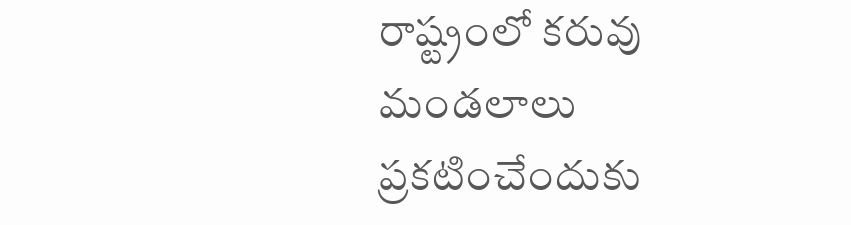రాష్ట్రంలో కరువు మండలాలు ప్రకటించేందుకు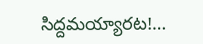సిద్దమయ్యారట!…